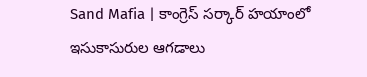Sand Mafia | కాంగ్రెస్ సర్కార్ హయాంలో ఇసుకాసురుల ఆగడాలు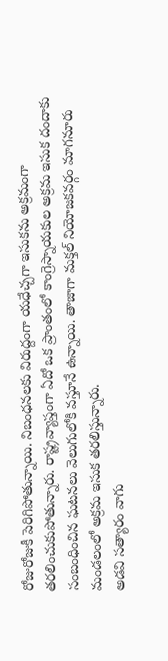రోజురోజుకీ పెరిగిపోతున్నాయి. నిబంధనలకు విరుద్దంగా యధేచ్చగా ఇసుకను అక్రమంగా తరలించుకుపోతున్నారు. రాష్ట్రవ్యాప్తంగా ఏదో ఒక ప్రాంతంలో కాంగ్రెస్నాయకుల అక్రమ ఇసుక దందాకు సంబంధించిన ఘటనలు వెలుగులోకి వస్తూనే ఉన్నాయి. తాజాగా మక్తల్ నియోజకవర్గం మాగనూరు మండలంలో అక్రమ ఇసుక తరలిస్తున్నారు.
అడవి సత్యారం వాగు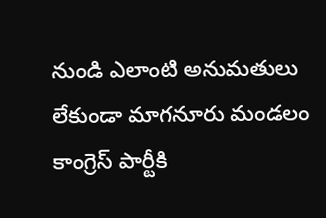నుండి ఎలాంటి అనుమతులు లేకుండా మాగనూరు మండలం కాంగ్రెస్ పార్టీకి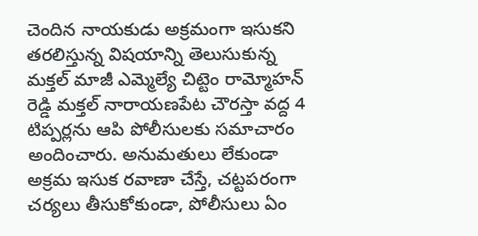చెందిన నాయకుడు అక్రమంగా ఇసుకని తరలిస్తున్న విషయాన్ని తెలుసుకున్న మక్తల్ మాజీ ఎమ్మెల్యే చిట్టెం రామ్మోహన్ రెడ్డి మక్తల్ నారాయణపేట చౌరస్తా వద్ద 4 టిప్పర్లను ఆపి పోలీసులకు సమాచారం అందించారు. అనుమతులు లేకుండా అక్రమ ఇసుక రవాణా చేస్తే, చట్టపరంగా చర్యలు తీసుకోకుండా, పోలీసులు ఏం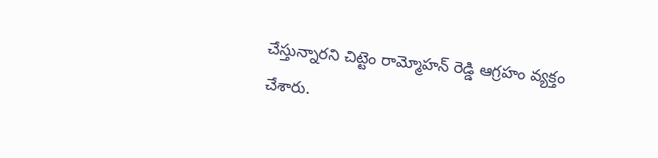చేస్తున్నారని చిట్టెం రామ్మోహన్ రెడ్డి ఆగ్రహం వ్యక్తం చేశారు.